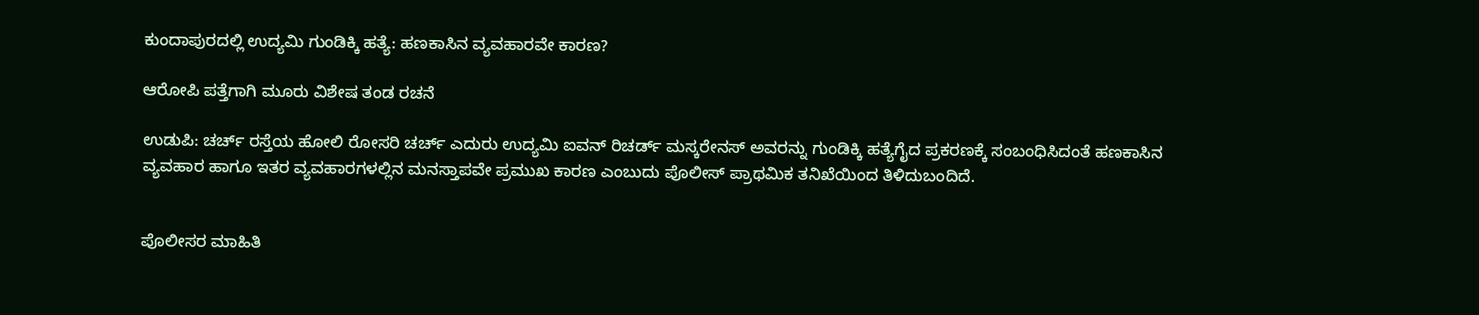ಕುಂದಾಪುರದಲ್ಲಿ ಉದ್ಯಮಿ ಗುಂಡಿಕ್ಕಿ ಹತ್ಯೆ: ಹಣಕಾಸಿನ ವ್ಯವಹಾರವೇ ಕಾರಣ?

ಆರೋಪಿ ಪತ್ತೆಗಾಗಿ ಮೂರು ವಿಶೇಷ ತಂಡ ರಚನೆ

ಉಡುಪಿ: ಚರ್ಚ್ ರಸ್ತೆಯ ಹೋಲಿ ರೋಸರಿ ಚರ್ಚ್ ಎದುರು ಉದ್ಯಮಿ ಐವನ್ ರಿಚರ್ಡ್ ಮಸ್ಕರೇನಸ್ ಅವರನ್ನು ಗುಂಡಿಕ್ಕಿ ಹತ್ಯೆಗೈದ ಪ್ರಕರಣಕ್ಕೆ ಸಂಬಂಧಿಸಿದಂತೆ ಹಣಕಾಸಿನ ವ್ಯವಹಾರ ಹಾಗೂ ಇತರ ವ್ಯವಹಾರಗಳಲ್ಲಿನ ಮನಸ್ತಾಪವೇ ಪ್ರಮುಖ ಕಾರಣ ಎಂಬುದು ಪೊಲೀಸ್ ಪ್ರಾಥಮಿಕ ತನಿಖೆಯಿಂದ ತಿಳಿದುಬಂದಿದೆ.


ಪೊಲೀಸರ ಮಾಹಿತಿ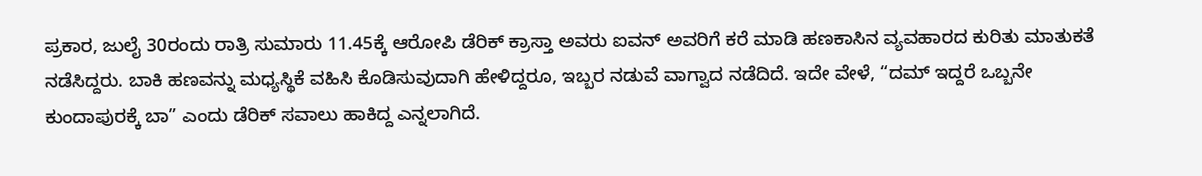ಪ್ರಕಾರ, ಜುಲೈ 30ರಂದು ರಾತ್ರಿ ಸುಮಾರು 11.45ಕ್ಕೆ ಆರೋಪಿ ಡೆರಿಕ್ ಕ್ರಾಸ್ತಾ ಅವರು ಐವನ್ ಅವರಿಗೆ ಕರೆ ಮಾಡಿ ಹಣಕಾಸಿನ ವ್ಯವಹಾರದ ಕುರಿತು ಮಾತುಕತೆ ನಡೆಸಿದ್ದರು. ಬಾಕಿ ಹಣವನ್ನು ಮಧ್ಯಸ್ಥಿಕೆ ವಹಿಸಿ ಕೊಡಿಸುವುದಾಗಿ ಹೇಳಿದ್ದರೂ, ಇಬ್ಬರ ನಡುವೆ ವಾಗ್ವಾದ ನಡೆದಿದೆ. ಇದೇ ವೇಳೆ, “ದಮ್ ಇದ್ದರೆ ಒಬ್ಬನೇ ಕುಂದಾಪುರಕ್ಕೆ ಬಾ” ಎಂದು ಡೆರಿಕ್ ಸವಾಲು ಹಾಕಿದ್ದ ಎನ್ನಲಾಗಿದೆ.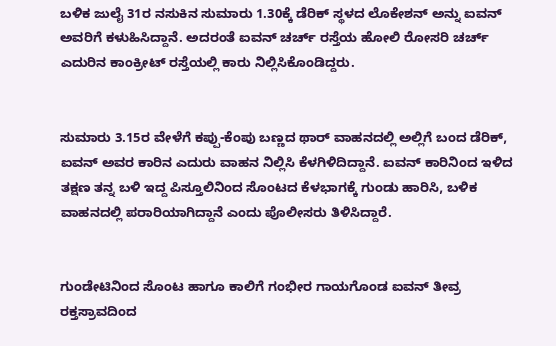ಬಳಿಕ ಜುಲೈ 31ರ ನಸುಕಿನ ಸುಮಾರು 1.30ಕ್ಕೆ ಡೆರಿಕ್ ಸ್ಥಳದ ಲೊಕೇಶನ್ ಅನ್ನು ಐವನ್ ಅವರಿಗೆ ಕಳುಹಿಸಿದ್ದಾನೆ. ಅದರಂತೆ ಐವನ್ ಚರ್ಚ್ ರಸ್ತೆಯ ಹೋಲಿ ರೋಸರಿ ಚರ್ಚ್ ಎದುರಿನ ಕಾಂಕ್ರೀಟ್ ರಸ್ತೆಯಲ್ಲಿ ಕಾರು ನಿಲ್ಲಿಸಿಕೊಂಡಿದ್ದರು.


ಸುಮಾರು 3.15ರ ವೇಳೆಗೆ ಕಪ್ಪು-ಕೆಂಪು ಬಣ್ಣದ ಥಾರ್ ವಾಹನದಲ್ಲಿ ಅಲ್ಲಿಗೆ ಬಂದ ಡೆರಿಕ್, ಐವನ್ ಅವರ ಕಾರಿನ ಎದುರು ವಾಹನ ನಿಲ್ಲಿಸಿ ಕೆಳಗಿಳಿದಿದ್ದಾನೆ. ಐವನ್ ಕಾರಿನಿಂದ ಇಳಿದ ತಕ್ಷಣ ತನ್ನ ಬಳಿ ಇದ್ದ ಪಿಸ್ತೂಲಿನಿಂದ ಸೊಂಟದ ಕೆಳಭಾಗಕ್ಕೆ ಗುಂಡು ಹಾರಿಸಿ, ಬಳಿಕ ವಾಹನದಲ್ಲಿ ಪರಾರಿಯಾಗಿದ್ದಾನೆ ಎಂದು ಪೊಲೀಸರು ತಿಳಿಸಿದ್ದಾರೆ.


ಗುಂಡೇಟಿನಿಂದ ಸೊಂಟ ಹಾಗೂ ಕಾಲಿಗೆ ಗಂಭೀರ ಗಾಯಗೊಂಡ ಐವನ್ ತೀವ್ರ ರಕ್ತಸ್ರಾವದಿಂದ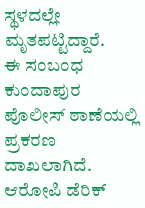ಸ್ಥಳದಲ್ಲೇ ಮೃತಪಟ್ಟಿದ್ದಾರೆ.
ಈ ಸಂಬಂಧ ಕುಂದಾಪುರ ಪೊಲೀಸ್ ಠಾಣೆಯಲ್ಲಿ ಪ್ರಕರಣ ದಾಖಲಾಗಿದೆ.
ಆರೋಪಿ ಡೆರಿಕ್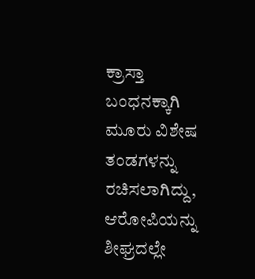ಕ್ರಾಸ್ತಾ ಬಂಧನಕ್ಕಾಗಿ ಮೂರು ವಿಶೇಷ ತಂಡಗಳನ್ನು ರಚಿಸಲಾಗಿದ್ದು, ಆರೋಪಿಯನ್ನು ಶೀಘ್ರದಲ್ಲೇ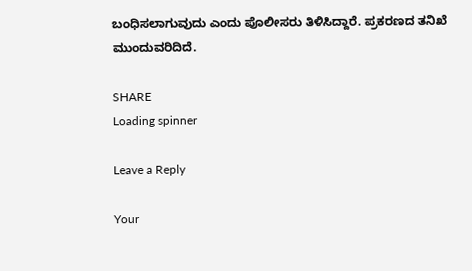ಬಂಧಿಸಲಾಗುವುದು ಎಂದು ಪೊಲೀಸರು ತಿಳಿಸಿದ್ದಾರೆ. ಪ್ರಕರಣದ ತನಿಖೆ ಮುಂದುವರಿದಿದೆ.

SHARE
Loading spinner

Leave a Reply

Your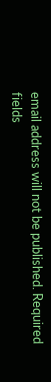email address will not be published. Required fields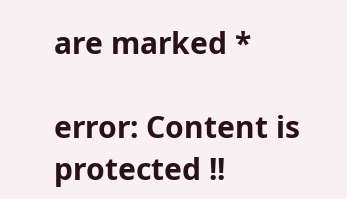are marked *

error: Content is protected !!